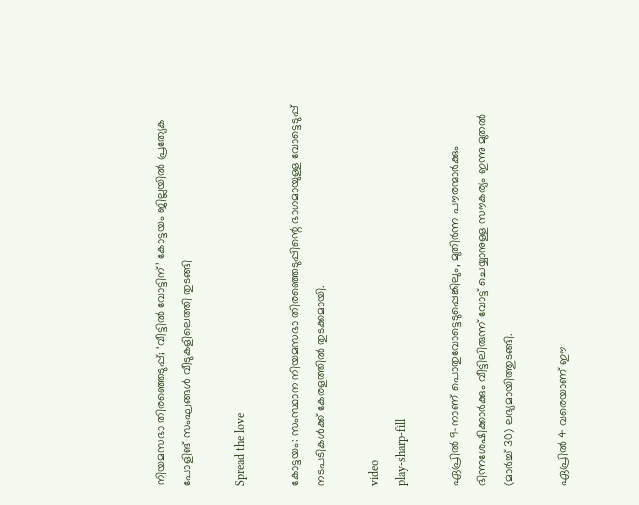നിയമസഭാ തിരഞ്ഞെടുപ്പ്; ‘വീട്ടില്‍ വോട്ടിന്’ കോട്ടയം ജില്ലയിൽ പ്രത്യേക പോളിങ് സംഘങ്ങള്‍ വീടുകളിലെത്തി തുടങ്ങി

Spread the love

കോട്ടയം: സംസ്ഥാന നിയമസഭാ തിരഞ്ഞെടുപ്പിന്റെ ഭാഗമായുള്ള വോട്ടെടുപ്പ് നടപടികള്‍ക്ക് കേരളത്തില്‍ തുടക്കമായി.

video
play-sharp-fill

ഏപ്രില്‍ 9-നാണ് പൊതുവോട്ടെടുപ്പെങ്കിലും, മുതിർന്ന പൗരന്മാർക്കും ഭിന്നശേഷിക്കാർക്കും വീട്ടിലിരുന്ന് വോട്ട് ചെയ്യാനുള്ള സൗകര്യം ഇന്നു മുതല്‍ (മാർച്ച്‌ 30) ലഭ്യമായിത്തുടങ്ങി.

ഏപ്രില്‍ 4 വരെയാണ് ഈ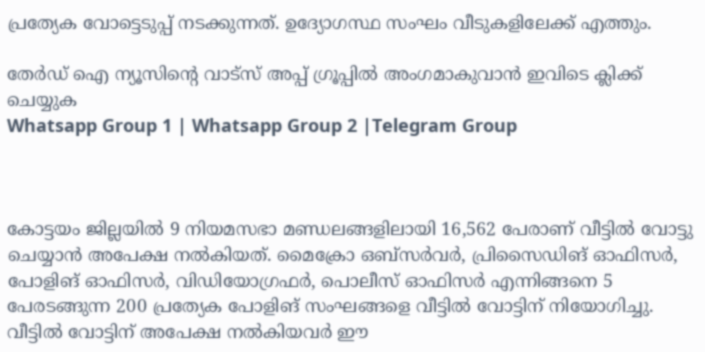പ്രത്യേക വോട്ടെടുപ്പ് നടക്കുന്നത്. ഉദ്യോഗസ്ഥ സംഘം വീടുകളിലേക്ക് എത്തും.

തേർഡ് ഐ ന്യൂസിന്റെ വാട്സ് അപ്പ് ഗ്രൂപ്പിൽ അംഗമാകുവാൻ ഇവിടെ ക്ലിക്ക് ചെയ്യുക
Whatsapp Group 1 | Whatsapp Group 2 |Telegram Group



കോട്ടയം ജില്ലയില്‍ 9 നിയമസഭാ മണ്ഡലങ്ങളിലായി 16,562 പേരാണ് വീട്ടില്‍ വോട്ടു ചെയ്യാൻ അപേക്ഷ നല്‍കിയത്. മൈക്രോ ഒബ്സർവർ, പ്രിസൈഡിങ് ഓഫിസർ, പോളിങ് ഓഫിസർ, വിഡിയോഗ്രഫർ, പൊലീസ് ഓഫിസർ എന്നിങ്ങനെ 5 പേരടങ്ങുന്ന 200 പ്രത്യേക പോളിങ് സംഘങ്ങളെ വീട്ടില്‍ വോട്ടിന് നിയോഗിച്ചു. വീട്ടില്‍ വോട്ടിന് അപേക്ഷ നല്‍കിയവർ ഈ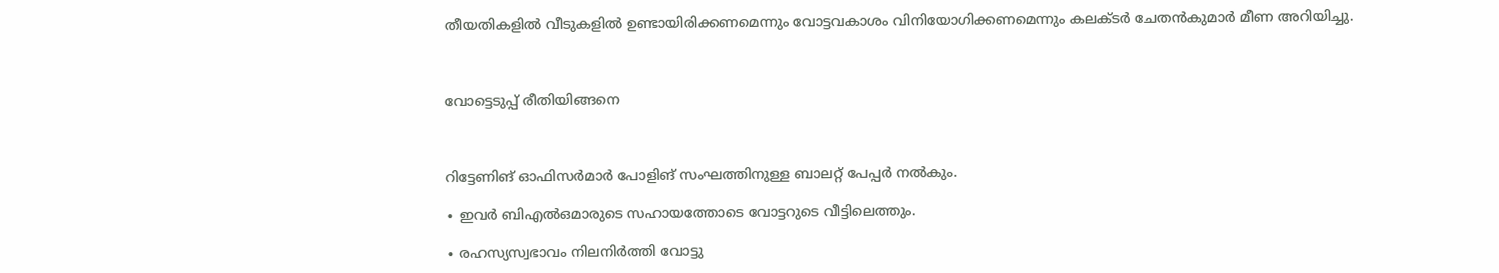തീയതികളില്‍ വീടുകളില്‍ ഉണ്ടായിരിക്കണമെന്നും വോട്ടവകാശം വിനിയോഗിക്കണമെന്നും കലക്ടർ ചേതൻകുമാർ മീണ അറിയിച്ചു.



വോട്ടെടുപ്പ് രീതിയിങ്ങനെ



റിട്ടേണിങ് ഓഫിസർമാർ പോളിങ് സംഘത്തിനുള്ള ബാലറ്റ് പേപ്പർ നല്‍കും.

∙ ഇവർ ബിഎല്‍ഒമാരുടെ സഹായത്തോടെ വോട്ടറുടെ വീട്ടിലെത്തും.

∙ രഹസ്യസ്വഭാവം നിലനിർത്തി വോട്ടു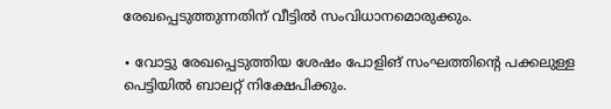രേഖപ്പെടുത്തുന്നതിന് വീട്ടില്‍ സംവിധാനമൊരുക്കും.

∙ വോട്ടു രേഖപ്പെടുത്തിയ ശേഷം പോളിങ് സംഘത്തിന്റെ പക്കലുള്ള പെട്ടിയില്‍ ബാലറ്റ് നിക്ഷേപിക്കും.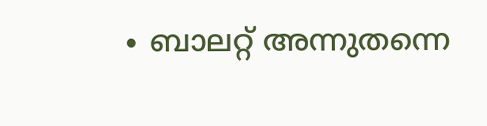∙ ബാലറ്റ് അന്നുതന്നെ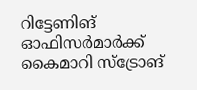റിട്ടേണിങ് ഓഫിസർമാർക്ക് കൈമാറി സ്ട്രോങ്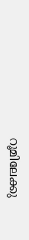റൂമിലേക്കു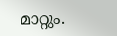മാറ്റും.